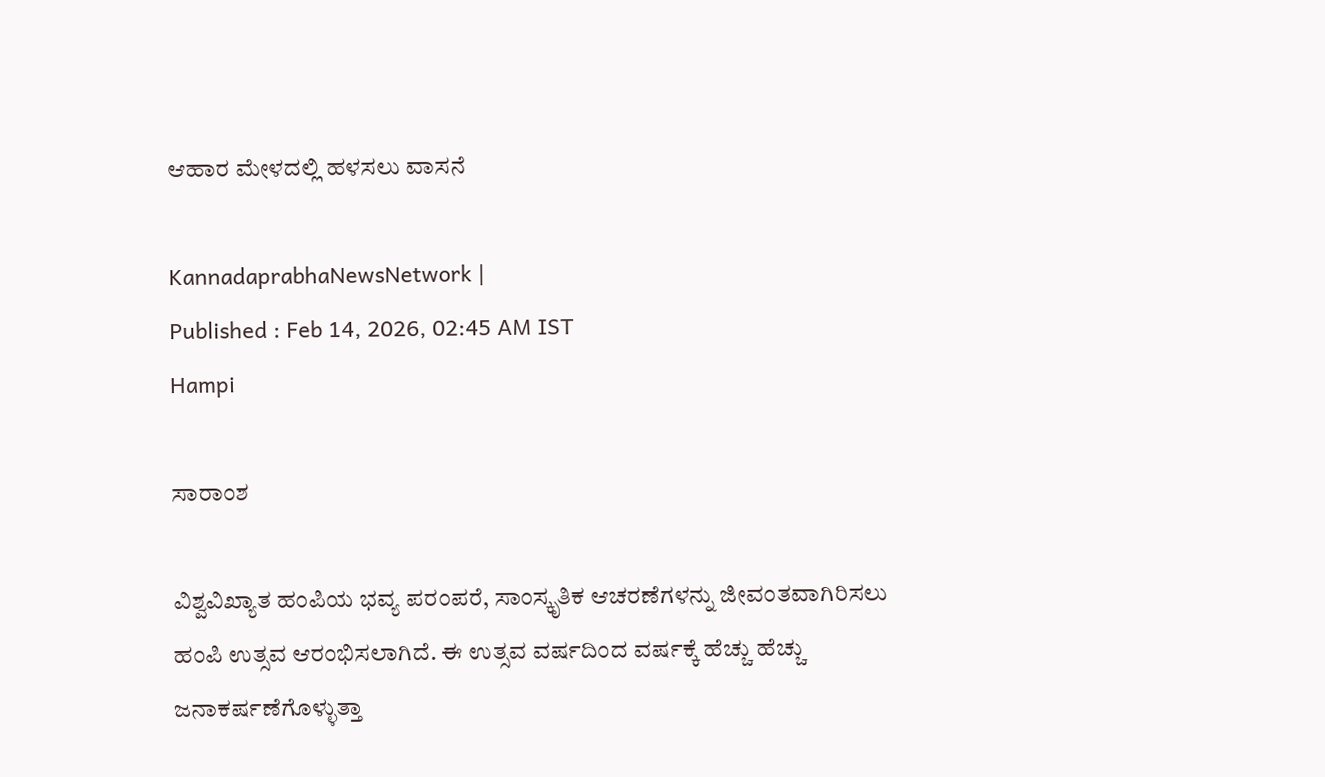ಆಹಾರ ಮೇಳದಲ್ಲಿ ಹಳಸಲು ವಾಸನೆ

KannadaprabhaNewsNetwork |
Published : Feb 14, 2026, 02:45 AM IST
Hampi

ಸಾರಾಂಶ

ವಿಶ್ವವಿಖ್ಯಾತ ಹಂಪಿಯ ಭವ್ಯ ಪರಂಪರೆ, ಸಾಂಸ್ಕೃತಿಕ ಆಚರಣೆಗಳನ್ನು ಜೀವಂತವಾಗಿರಿಸಲು ಹಂಪಿ ಉತ್ಸವ ಆರಂಭಿಸಲಾಗಿದೆ. ಈ ಉತ್ಸವ ವರ್ಷದಿಂದ ವರ್ಷಕ್ಕೆ ಹೆಚ್ಚು ಹೆಚ್ಚು ಜನಾಕರ್ಷಣೆಗೊಳ್ಳುತ್ತಾ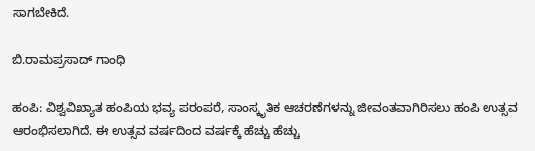ಸಾಗಬೇಕಿದೆ.

ಬಿ.ರಾಮಪ್ರಸಾದ್‌ ಗಾಂಧಿ

ಹಂಪಿ: ವಿಶ್ವವಿಖ್ಯಾತ ಹಂಪಿಯ ಭವ್ಯ ಪರಂಪರೆ, ಸಾಂಸ್ಕೃತಿಕ ಆಚರಣೆಗಳನ್ನು ಜೀವಂತವಾಗಿರಿಸಲು ಹಂಪಿ ಉತ್ಸವ ಆರಂಭಿಸಲಾಗಿದೆ. ಈ ಉತ್ಸವ ವರ್ಷದಿಂದ ವರ್ಷಕ್ಕೆ ಹೆಚ್ಚು ಹೆಚ್ಚು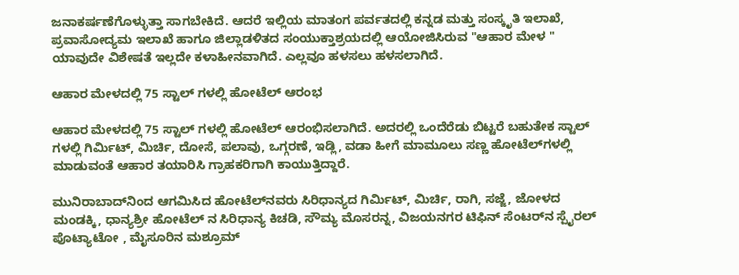ಜನಾಕರ್ಷಣೆಗೊಳ್ಳುತ್ತಾ ಸಾಗಬೇಕಿದೆ. ಆದರೆ ಇಲ್ಲಿಯ ಮಾತಂಗ ಪರ್ವತದಲ್ಲಿ ಕನ್ನಡ ಮತ್ತು ಸಂಸ್ಕೃತಿ ಇಲಾಖೆ, ಪ್ರವಾಸೋದ್ಯಮ ಇಲಾಖೆ ಹಾಗೂ ಜಿಲ್ಲಾಡಳಿತದ ಸಂಯುಕ್ತಾಶ್ರಯದಲ್ಲಿ ಆಯೋಜಿಸಿರುವ "ಆಹಾರ ಮೇಳ " ಯಾವುದೇ ವಿಶೇಷತೆ ಇಲ್ಲದೇ ಕಳಾಹೀನವಾಗಿದೆ. ಎಲ್ಲವೂ ಹಳಸಲು ಹಳಸಲಾಗಿದೆ.

ಆಹಾರ ಮೇಳದಲ್ಲಿ 75 ಸ್ಟಾಲ್‌ ಗಳಲ್ಲಿ ಹೋಟೆಲ್‌ ಆರಂಭ

ಆಹಾರ ಮೇಳದಲ್ಲಿ 75 ಸ್ಟಾಲ್‌ ಗಳಲ್ಲಿ ಹೋಟೆಲ್‌ ಆರಂಭಿಸಲಾಗಿದೆ. ಅದರಲ್ಲಿ ಒಂದೆರೆಡು ಬಿಟ್ಟರೆ ಬಹುತೇಕ ಸ್ಟಾಲ್‌ ಗಳಲ್ಲಿ ಗಿರ್ಮಿಟ್‌, ಮಿರ್ಚಿ, ದೋಸೆ, ಪಲಾವು, ಒಗ್ಗರಣೆ, ಇಡ್ಲಿ, ವಡಾ ಹೀಗೆ ಮಾಮೂಲು ಸಣ್ಣ ಹೋಟೆಲ್‌ಗಳಲ್ಲಿ ಮಾಡುವಂತೆ ಆಹಾರ ತಯಾರಿಸಿ ಗ್ರಾಹಕರಿಗಾಗಿ ಕಾಯುತ್ತಿದ್ದಾರೆ.

ಮುನಿರಾಬಾದ್‌ನಿಂದ ಆಗಮಿಸಿದ ಹೋಟೆಲ್‌ನವರು ಸಿರಿಧಾನ್ಯದ ಗಿರ್ಮಿಟ್, ಮಿರ್ಚಿ, ರಾಗಿ, ಸಜ್ಜೆ, ಜೋಳದ ಮಂಡಕ್ಕಿ, ಧಾನ್ಯಶ್ರೀ ಹೋಟೆಲ್‌ ನ ಸಿರಿಧಾನ್ಯ ಕಿಚಡಿ, ಸೌಮ್ಯ ಮೊಸರನ್ನ, ವಿಜಯನಗರ ಟಿಫಿನ್‌ ಸೆಂಟರ್‌ನ ಸ್ಪೈರಲ್‌ ಪೊಟ್ಯಾಟೋ , ಮೈಸೂರಿನ ಮಶ್ರೂಮ್‌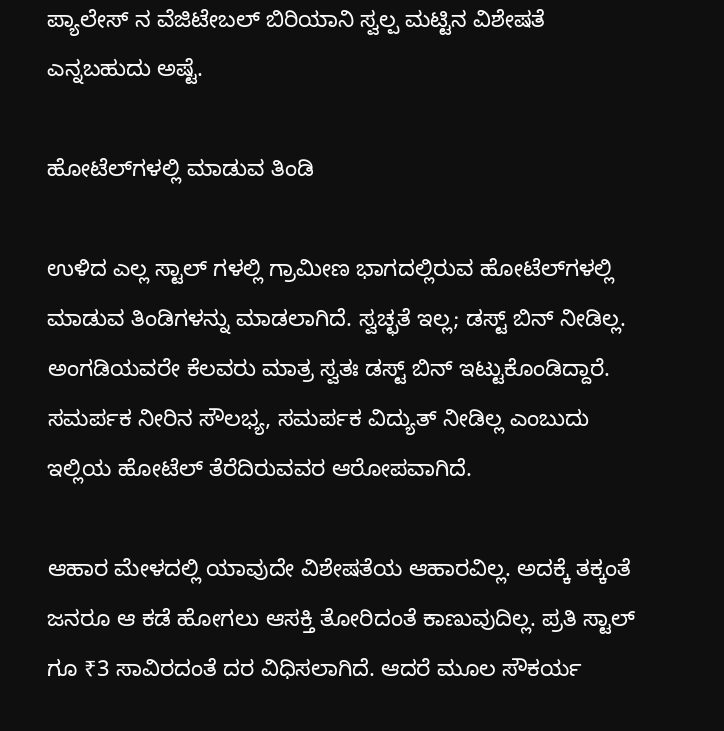ಪ್ಯಾಲೇಸ್ ನ ವೆಜಿಟೇಬಲ್‌ ಬಿರಿಯಾನಿ ಸ್ವಲ್ಪ ಮಟ್ಟಿನ ವಿಶೇಷತೆ ಎನ್ನಬಹುದು ಅಷ್ಟೆ.

ಹೋಟೆಲ್‌ಗಳಲ್ಲಿ ಮಾಡುವ ತಿಂಡಿ

ಉಳಿದ ಎಲ್ಲ ಸ್ಟಾಲ್‌ ಗಳಲ್ಲಿ ಗ್ರಾಮೀಣ ಭಾಗದಲ್ಲಿರುವ ಹೋಟೆಲ್‌ಗಳಲ್ಲಿ ಮಾಡುವ ತಿಂಡಿಗಳನ್ನು ಮಾಡಲಾಗಿದೆ. ಸ್ವಚ್ಛತೆ ಇಲ್ಲ; ಡಸ್ಟ್‌ ಬಿನ್‌ ನೀಡಿಲ್ಲ. ಅಂಗಡಿಯವರೇ ಕೆಲವರು ಮಾತ್ರ ಸ್ವತಃ ಡಸ್ಟ್‌ ಬಿನ್‌ ಇಟ್ಟುಕೊಂಡಿದ್ದಾರೆ. ಸಮರ್ಪಕ ನೀರಿನ ಸೌಲಭ್ಯ, ಸಮರ್ಪಕ ವಿದ್ಯುತ್‌ ನೀಡಿಲ್ಲ ಎಂಬುದು ಇಲ್ಲಿಯ ಹೋಟೆಲ್‌ ತೆರೆದಿರುವವರ ಆರೋಪವಾಗಿದೆ.

ಆಹಾರ ಮೇಳದಲ್ಲಿ ಯಾವುದೇ ವಿಶೇಷತೆಯ ಆಹಾರವಿಲ್ಲ. ಅದಕ್ಕೆ ತಕ್ಕಂತೆ ಜನರೂ ಆ ಕಡೆ ಹೋಗಲು ಆಸಕ್ತಿ ತೋರಿದಂತೆ ಕಾಣುವುದಿಲ್ಲ. ಪ್ರತಿ ಸ್ಟಾಲ್‌ ಗೂ ₹3 ಸಾವಿರದಂತೆ ದರ ವಿಧಿಸಲಾಗಿದೆ. ಆದರೆ ಮೂಲ ಸೌಕರ್ಯ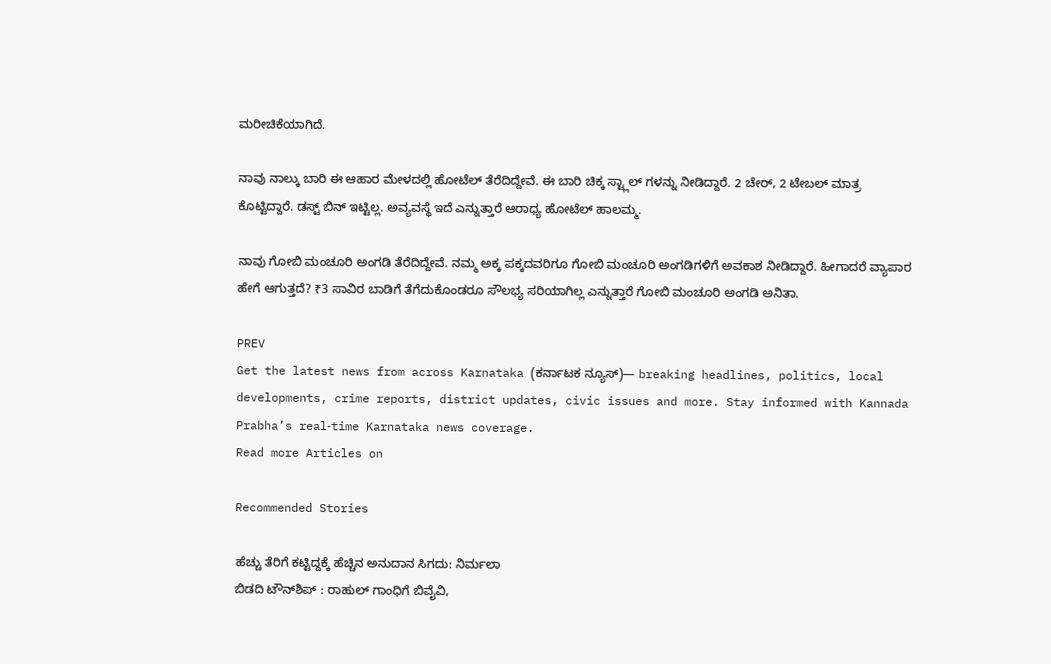ಮರೀಚಿಕೆಯಾಗಿದೆ.

ನಾವು ನಾಲ್ಕು ಬಾರಿ ಈ ಆಹಾರ ಮೇಳದಲ್ಲಿ ಹೋಟೆಲ್‌ ತೆರೆದಿದ್ದೇವೆ. ಈ ಬಾರಿ ಚಿಕ್ಕ ಸ್ಟ್ಲಾಲ್‌ ಗಳನ್ನು ನೀಡಿದ್ದಾರೆ. 2 ಚೇರ್, 2 ಟೇಬಲ್‌ ಮಾತ್ರ ಕೊಟ್ಟಿದ್ದಾರೆ. ಡಸ್ಟ್‌ ಬಿನ್‌ ಇಟ್ಟಿಲ್ಲ. ಅವ್ಯವಸ್ಥೆ ಇದೆ ಎನ್ನುತ್ತಾರೆ ಆರಾಧ್ಯ ಹೋಟೆಲ್‌ ಹಾಲಮ್ಮ.

ನಾವು ಗೋಬಿ ಮಂಚೂರಿ ಅಂಗಡಿ ತೆರೆದಿದ್ದೇವೆ. ನಮ್ಮ ಅಕ್ಕ ಪಕ್ಕದವರಿಗೂ ಗೋಬಿ ಮಂಚೂರಿ ಅಂಗಡಿಗಳಿಗೆ ಅವಕಾಶ ನೀಡಿದ್ದಾರೆ. ಹೀಗಾದರೆ ವ್ಯಾಪಾರ ಹೇಗೆ ಆಗುತ್ತದೆ? ₹3 ಸಾವಿರ ಬಾಡಿಗೆ ತೆಗೆದುಕೊಂಡರೂ ಸೌಲಭ್ಯ ಸರಿಯಾಗಿಲ್ಲ ಎನ್ನುತ್ತಾರೆ ಗೋಬಿ ಮಂಚೂರಿ ಅಂಗಡಿ ಅನಿತಾ.

PREV
Get the latest news from across Karnataka (ಕರ್ನಾಟಕ ನ್ಯೂಸ್)— breaking headlines, politics, local developments, crime reports, district updates, civic issues and more. Stay informed with Kannada Prabha’s real‑time Karnataka news coverage.
Read more Articles on

Recommended Stories

ಹೆಚ್ಚು ತೆರಿಗೆ ಕಟ್ಟಿದ್ದಕ್ಕೆ ಹೆಚ್ಚಿನ ಅನುದಾನ ಸಿಗದು: ನಿರ್ಮಲಾ
ಬಿಡದಿ ಟೌನ್‌ಶಿಪ್‌ : ರಾಹುಲ್‌ ಗಾಂಧಿಗೆ ಬಿವೈವಿ,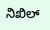ನಿಖಿಲ್‌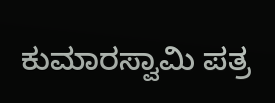ಕುಮಾರಸ್ವಾಮಿ ಪತ್ರ